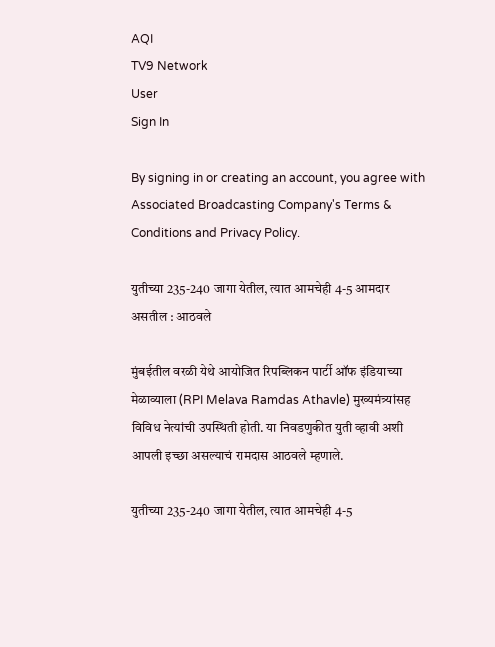AQI
TV9 Network
User
Sign In

By signing in or creating an account, you agree with Associated Broadcasting Company's Terms & Conditions and Privacy Policy.

युतीच्या 235-240 जागा येतील, त्यात आमचेही 4-5 आमदार असतील : आठवले

मुंबईतील वरळी येथे आयोजित रिपब्लिकन पार्टी ऑफ इंडियाच्या मेळाव्याला (RPI Melava Ramdas Athavle) मुख्यमंत्र्यांसह विविध नेत्यांची उपस्थिती होती. या निवडणुकीत युती व्हावी अशी आपली इच्छा असल्याचं रामदास आठवले म्हणाले.

युतीच्या 235-240 जागा येतील, त्यात आमचेही 4-5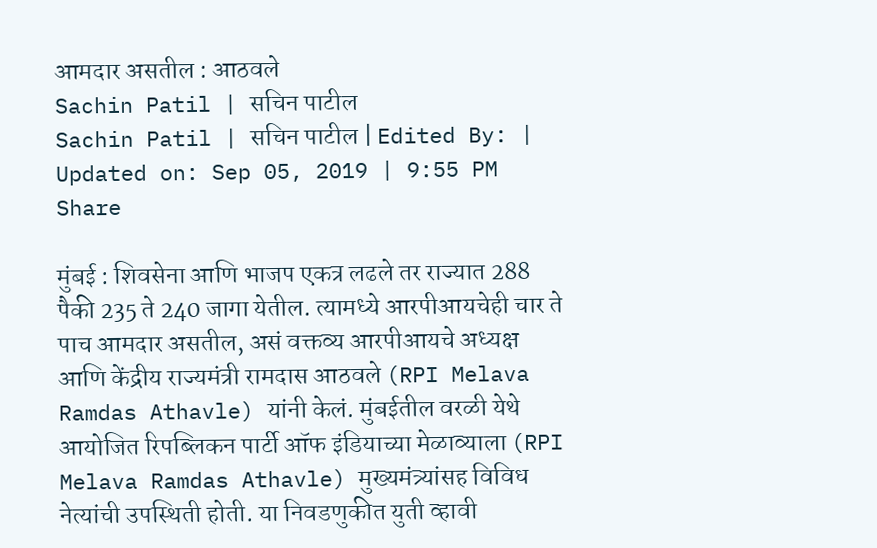आमदार असतील : आठवले
Sachin Patil | सचिन पाटील
Sachin Patil | सचिन पाटील | Edited By: | Updated on: Sep 05, 2019 | 9:55 PM
Share

मुंबई : शिवसेना आणि भाजप एकत्र लढले तर राज्यात 288 पैकी 235 ते 240 जागा येतील. त्यामध्ये आरपीआयचेही चार ते पाच आमदार असतील, असं वक्तव्य आरपीआयचे अध्यक्ष आणि केंद्रीय राज्यमंत्री रामदास आठवले (RPI Melava Ramdas Athavle) यांनी केलं. मुंबईतील वरळी येथे आयोजित रिपब्लिकन पार्टी ऑफ इंडियाच्या मेळाव्याला (RPI Melava Ramdas Athavle) मुख्यमंत्र्यांसह विविध नेत्यांची उपस्थिती होती. या निवडणुकीत युती व्हावी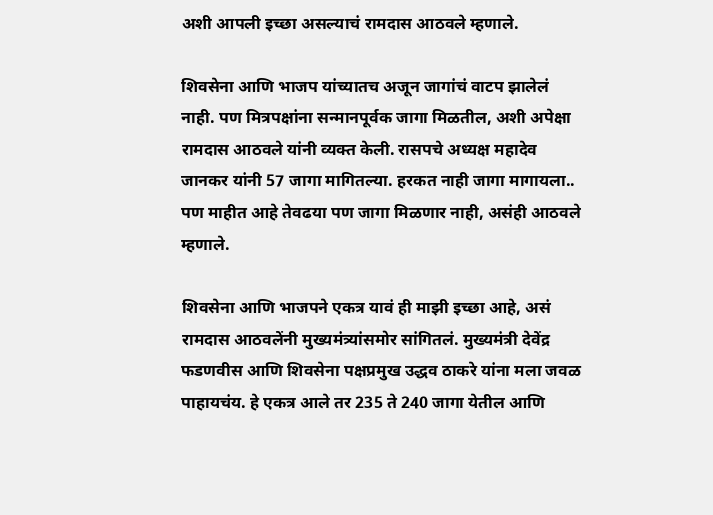अशी आपली इच्छा असल्याचं रामदास आठवले म्हणाले.

शिवसेना आणि भाजप यांच्यातच अजून जागांचं वाटप झालेलं नाही. पण मित्रपक्षांना सन्मानपूर्वक जागा मिळतील, अशी अपेक्षा रामदास आठवले यांनी व्यक्त केली. रासपचे अध्यक्ष महादेव जानकर यांनी 57 जागा मागितल्या. हरकत नाही जागा मागायला.. पण माहीत आहे तेवढया पण जागा मिळणार नाही, असंही आठवले म्हणाले.

शिवसेना आणि भाजपने एकत्र यावं ही माझी इच्छा आहे, असं रामदास आठवलेंनी मुख्यमंत्र्यांसमोर सांगितलं. मुख्यमंत्री देवेंद्र फडणवीस आणि शिवसेना पक्षप्रमुख उद्धव ठाकरे यांना मला जवळ पाहायचंय. हे एकत्र आले तर 235 ते 240 जागा येतील आणि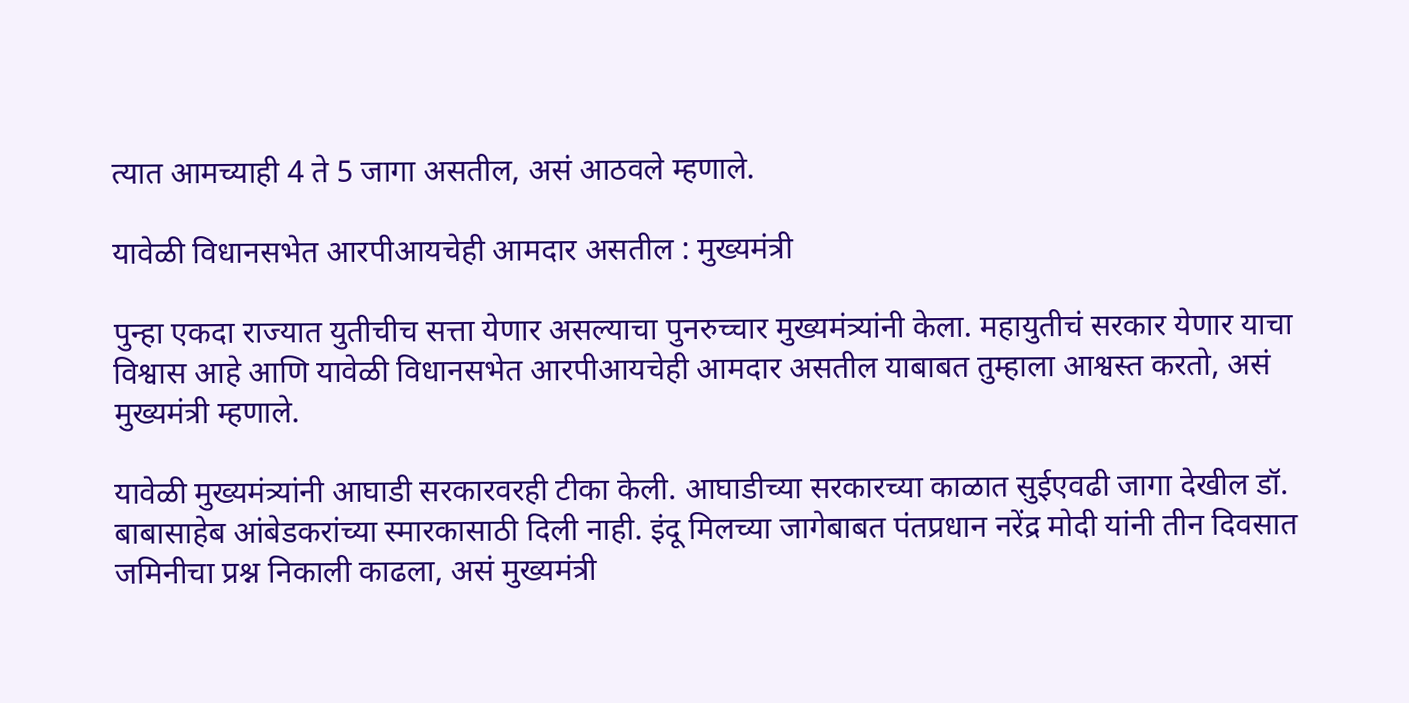त्यात आमच्याही 4 ते 5 जागा असतील, असं आठवले म्हणाले.

यावेळी विधानसभेत आरपीआयचेही आमदार असतील : मुख्यमंत्री

पुन्हा एकदा राज्यात युतीचीच सत्ता येणार असल्याचा पुनरुच्चार मुख्यमंत्र्यांनी केला. महायुतीचं सरकार येणार याचा विश्वास आहे आणि यावेळी विधानसभेत आरपीआयचेही आमदार असतील याबाबत तुम्हाला आश्वस्त करतो, असं मुख्यमंत्री म्हणाले.

यावेळी मुख्यमंत्र्यांनी आघाडी सरकारवरही टीका केली. आघाडीच्या सरकारच्या काळात सुईएवढी जागा देखील डॉ. बाबासाहेब आंबेडकरांच्या स्मारकासाठी दिली नाही. इंदू मिलच्या जागेबाबत पंतप्रधान नरेंद्र मोदी यांनी तीन दिवसात जमिनीचा प्रश्न निकाली काढला, असं मुख्यमंत्री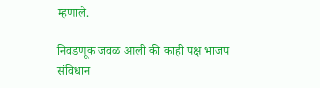म्हणाले.

निवडणूक जवळ आली की काही पक्ष भाजप संविधान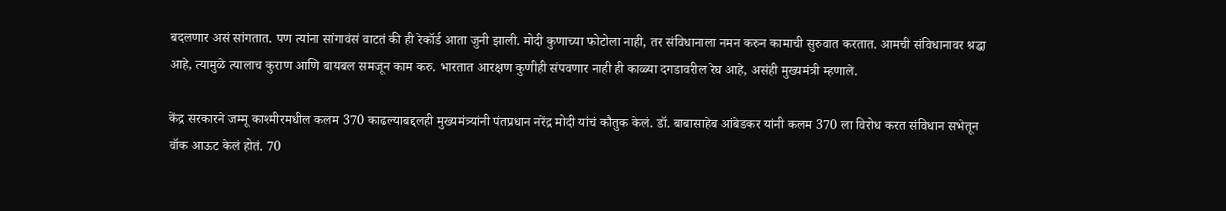बदलणार असं सांगतात. पण त्यांना सांगावंसं वाटतं की ही रेकॉर्ड आता जुनी झाली. मोदी कुणाच्या फोटोला नाही, तर संविधानाला नमन करुन कामाची सुरुवात करतात. आमची संविधानावर श्रद्धा आहे, त्यामुळे त्यालाच कुराण आणि बायबल समजून काम करु. भारतात आरक्षण कुणीही संपवणार नाही ही काळ्या दगडावरील रेघ आहे, असंही मुख्यमंत्री म्हणाले.

केंद्र सरकारने जम्मू काश्मीरमधील कलम 370 काढल्याबद्दलही मुख्यमंत्र्यांनी पंतप्रधान नरेंद्र मोदी यांचं कौतुक केलं. डॉ. बाबासाहेब आंबेडकर यांनी कलम 370 ला विरोध करत संविधान सभेतून वॉक आऊट केलं होतं. 70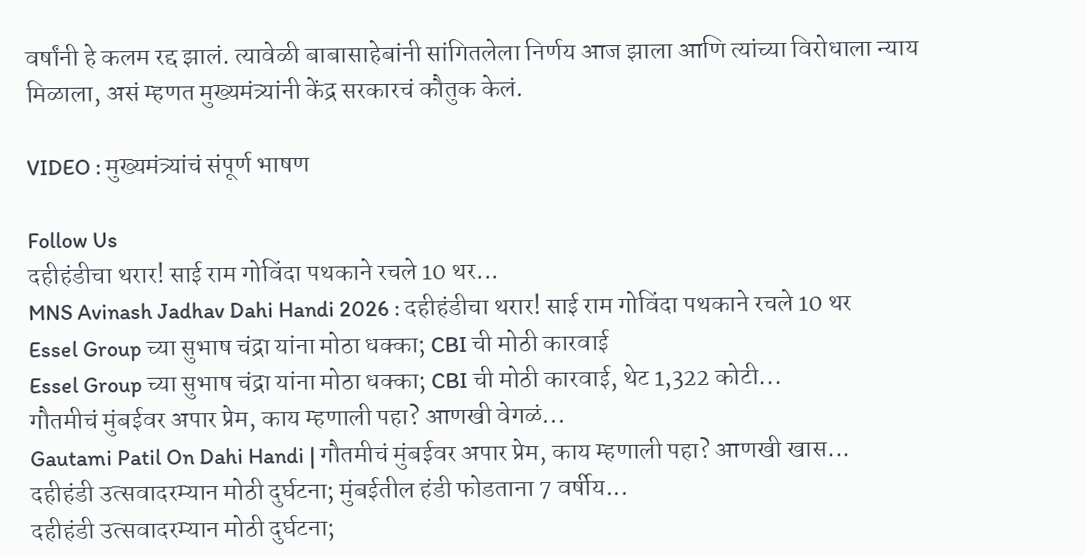वर्षांनी हे कलम रद्द झालं. त्यावेळी बाबासाहेबांनी सांगितलेला निर्णय आज झाला आणि त्यांच्या विरोधाला न्याय मिळाला, असं म्हणत मुख्यमंत्र्यांनी केंद्र सरकारचं कौतुक केलं.

VIDEO : मुख्यमंत्र्यांचं संपूर्ण भाषण

Follow Us
दहीहंडीचा थरार! साई राम गोविंदा पथकाने रचले 10 थर...
MNS Avinash Jadhav Dahi Handi 2026 : दहीहंडीचा थरार! साई राम गोविंदा पथकाने रचले 10 थर
Essel Group च्या सुभाष चंद्रा यांना मोठा धक्का; CBI ची मोठी कारवाई
Essel Group च्या सुभाष चंद्रा यांना मोठा धक्का; CBI ची मोठी कारवाई, थेट 1,322 कोटी...
गौतमीचं मुंबईवर अपार प्रेम, काय म्हणाली पहा? आणखी वेगळं...
Gautami Patil On Dahi Handi | गौतमीचं मुंबईवर अपार प्रेम, काय म्हणाली पहा? आणखी खास...
दहीहंडी उत्सवादरम्यान मोठी दुर्घटना; मुंबईतील हंडी फोडताना 7 वर्षीय...
दहीहंडी उत्सवादरम्यान मोठी दुर्घटना;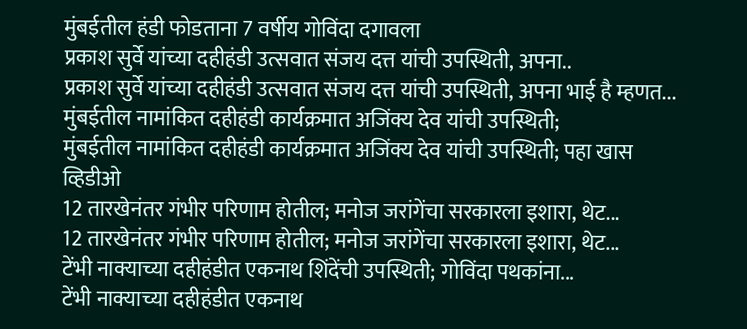मुंबईतील हंडी फोडताना 7 वर्षीय गोविंदा दगावला
प्रकाश सुर्वे यांच्या दहीहंडी उत्सवात संजय दत्त यांची उपस्थिती, अपना..
प्रकाश सुर्वे यांच्या दहीहंडी उत्सवात संजय दत्त यांची उपस्थिती, अपना भाई है म्हणत...
मुंबईतील नामांकित दहीहंडी कार्यक्रमात अजिंक्य देव यांची उपस्थिती;
मुंबईतील नामांकित दहीहंडी कार्यक्रमात अजिंक्य देव यांची उपस्थिती; पहा खास व्हिडीओ
12 तारखेनंतर गंभीर परिणाम होतील; मनोज जरांगेंचा सरकारला इशारा, थेट...
12 तारखेनंतर गंभीर परिणाम होतील; मनोज जरांगेंचा सरकारला इशारा, थेट...
टेंभी नाक्याच्या दहीहंडीत एकनाथ शिंदेंची उपस्थिती; गोविंदा पथकांना...
टेंभी नाक्याच्या दहीहंडीत एकनाथ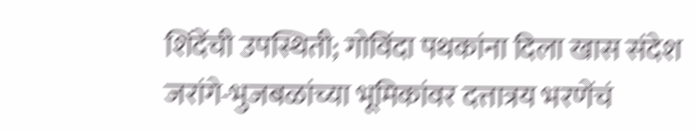शिंदेंची उपस्थिती; गोविंदा पथकांना दिला खास संदेश
जरांगे-भुजबळांच्या भूमिकांवर दत्तात्रय भरणेंचं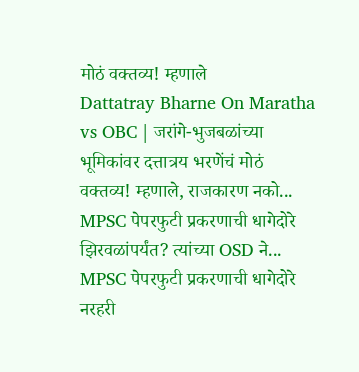मोठं वक्तव्य! म्हणाले
Dattatray Bharne On Maratha vs OBC | जरांगे-भुजबळांच्या भूमिकांवर दत्तात्रय भरणेंचं मोठं वक्तव्य! म्हणाले, राजकारण नको...
MPSC पेपरफुटी प्रकरणाची धागेदोरे झिरवळांपर्यंत? त्यांच्या OSD ने...
MPSC पेपरफुटी प्रकरणाची धागेदोरे नरहरी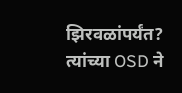झिरवळांपर्यंत? त्यांच्या OSD ने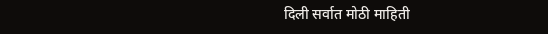दिली सर्वात मोठी माहिती